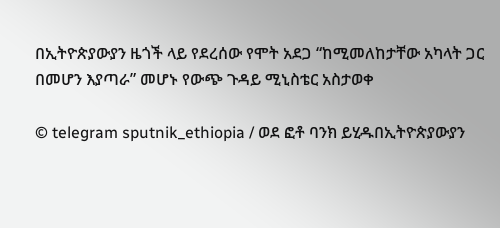በኢትዮጵያውያን ዜጎች ላይ የደረሰው የሞት አደጋ “ከሚመለከታቸው አካላት ጋር በመሆን እያጣራ” መሆኑ የውጭ ጉዳይ ሚኒስቴር አስታወቀ

© telegram sputnik_ethiopia / ወደ ፎቶ ባንክ ይሂዱበኢትዮጵያውያን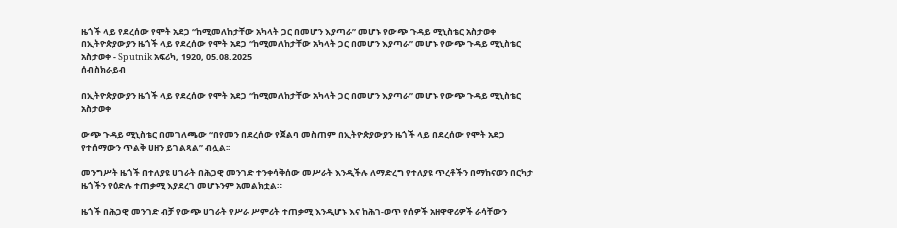ዜጎች ላይ የደረሰው የሞት አደጋ “ከሚመለከታቸው አካላት ጋር በመሆን እያጣራ” መሆኑ የውጭ ጉዳይ ሚኒስቴር አስታወቀ
በኢትዮጵያውያን ዜጎች ላይ የደረሰው የሞት አደጋ “ከሚመለከታቸው አካላት ጋር በመሆን እያጣራ” መሆኑ የውጭ ጉዳይ ሚኒስቴር አስታወቀ - Sputnik አፍሪካ, 1920, 05.08.2025
ሰብስክራይብ

በኢትዮጵያውያን ዜጎች ላይ የደረሰው የሞት አደጋ “ከሚመለከታቸው አካላት ጋር በመሆን እያጣራ” መሆኑ የውጭ ጉዳይ ሚኒስቴር አስታወቀ

ውጭ ጉዳይ ሚኒስቴር በመገለጫው “በየመን በደረሰው የጀልባ መስጠም በኢትዮጵያውያን ዜጎች ላይ በደረሰው የሞት አደጋ የተሰማውን ጥልቅ ሀዘን ይገልጻል” ብሏል፡፡

መንግሥት ዜጎች በተለያዩ ሀገራት በሕጋዊ መንገድ ተንቀሳቅሰው መሥራት እንዲችሉ ለማድረግ የተለያዩ ጥረቶችን በማከናወን በርካታ ዜጎችን የዕድሉ ተጠቃሚ እያደረገ መሆኑንም አመልክቷል።

ዜጎች በሕጋዊ መንገድ ብቻ የውጭ ሀገራት የሥራ ሥምሪት ተጠቃሚ እንዲሆኑ እና ከሕገ-ወጥ የሰዎች አዘዋዋሪዎች ራሳቸውን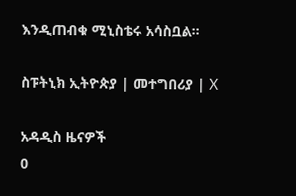እንዲጠብቁ ሚኒስቴሩ አሳስቧል።

ስፑትኒክ ኢትዮጵያ | መተግበሪያ | X

አዳዲስ ዜናዎች
0